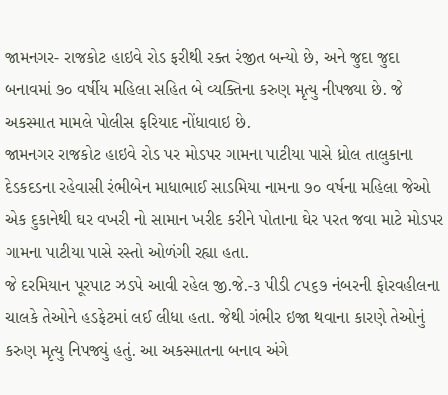જામનગર- રાજકોટ હાઇવે રોડ ફરીથી રક્ત રંજીત બન્યો છે, અને જુદા જુદા બનાવમાં ૭૦ વર્ષીય મહિલા સહિત બે વ્યક્તિના કરુણ મૃત્યુ નીપજ્યા છે. જે અકસ્માત મામલે પોલીસ ફરિયાદ નોંધાવાઇ છે.
જામનગર રાજકોટ હાઇવે રોડ પર મોડપર ગામના પાટીયા પાસે ધ્રોલ તાલુકાના દેડકદડના રહેવાસી રંભીબેન માધાભાઈ સાડમિયા નામના ૭૦ વર્ષના મહિલા જેઓ એક દુકાનેથી ઘર વખરી નો સામાન ખરીદ કરીને પોતાના ઘેર પરત જવા માટે મોડપર ગામના પાટીયા પાસે રસ્તો ઓળંગી રહ્યા હતા.
જે દરમિયાન પૂરપાટ ઝડપે આવી રહેલ જી.જે.-૩ પીડી ૮૫૬૭ નંબરની ફોરવહીલના ચાલકે તેઓને હડફેટમાં લઈ લીધા હતા. જેથી ગંભીર ઇજા થવાના કારણે તેઓનું કરુણ મૃત્યુ નિપજ્યું હતું. આ અકસ્માતના બનાવ અંગે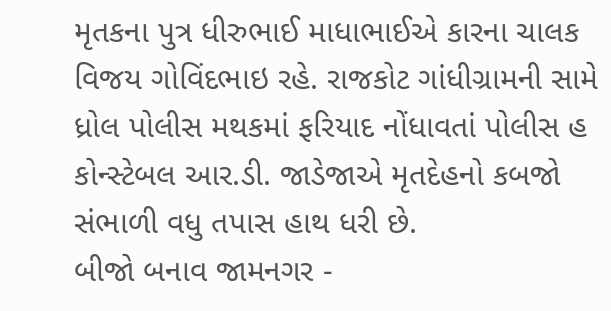મૃતકના પુત્ર ધીરુભાઈ માધાભાઈએ કારના ચાલક વિજય ગોવિંદભાઇ રહે. રાજકોટ ગાંધીગ્રામની સામે ધ્રોલ પોલીસ મથકમાં ફરિયાદ નોંધાવતાં પોલીસ હ કોન્સ્ટેબલ આર.ડી. જાડેજાએ મૃતદેહનો કબજો સંભાળી વધુ તપાસ હાથ ધરી છે.
બીજો બનાવ જામનગર -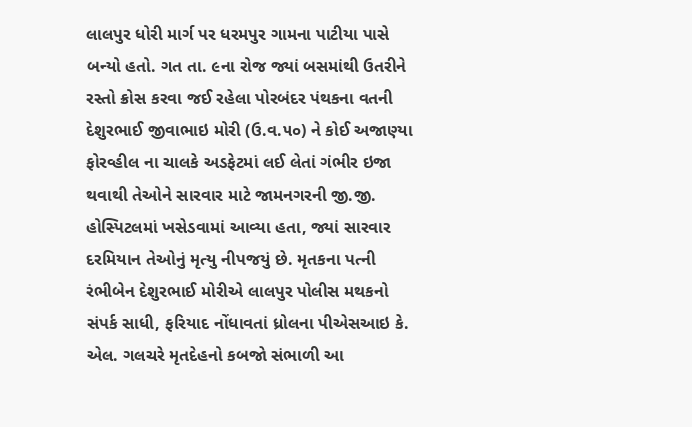લાલપુર ધોરી માર્ગ પર ધરમપુર ગામના પાટીયા પાસે બન્યો હતો. ગત તા. ૯ના રોજ જ્યાં બસમાંથી ઉતરીને રસ્તો ક્રોસ કરવા જઈ રહેલા પોરબંદર પંથકના વતની દેશુરભાઈ જીવાભાઇ મોરી (ઉ.વ.૫૦) ને કોઈ અજાણ્યા ફોરવ્હીલ ના ચાલકે અડફેટમાં લઈ લેતાં ગંભીર ઇજા થવાથી તેઓને સારવાર માટે જામનગરની જી.જી. હોસ્પિટલમાં ખસેડવામાં આવ્યા હતા, જ્યાં સારવાર દરમિયાન તેઓનું મૃત્યુ નીપજયું છે. મૃતકના પત્ની રંભીબેન દેશુરભાઈ મોરીએ લાલપુર પોલીસ મથકનો સંપર્ક સાધી, ફરિયાદ નોંધાવતાં ધ્રોલના પીએસઆઇ કે. એલ. ગલચરે મૃતદેહનો કબજો સંભાળી આ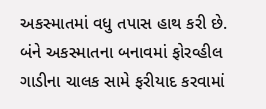અકસ્માતમાં વધુ તપાસ હાથ કરી છે.
બંને અકસ્માતના બનાવમાં ફોરવ્હીલ ગાડીના ચાલક સામે ફરીયાદ કરવામાં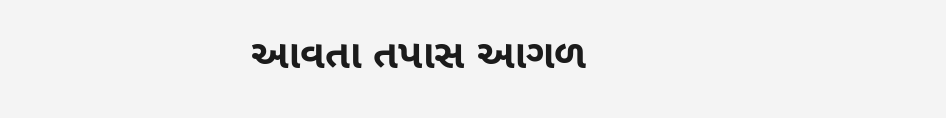આવતા તપાસ આગળ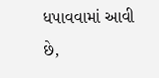ધપાવવામાં આવી છે,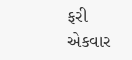ફરી એકવાર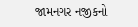જામનગર નજીકનો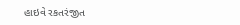હાઇવે રકતરંજીત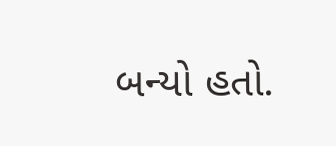બન્યો હતો.